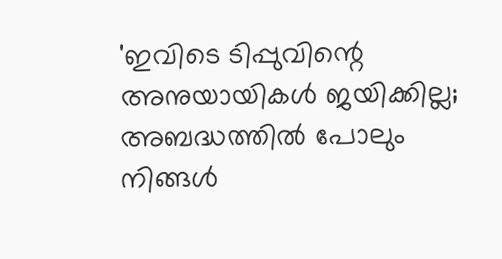'ഇവിടെ ടിപ്പുവിന്റെ അനുയായികൾ ജയിക്കില്ല; അബദ്ധത്തിൽ പോലും നിങ്ങൾ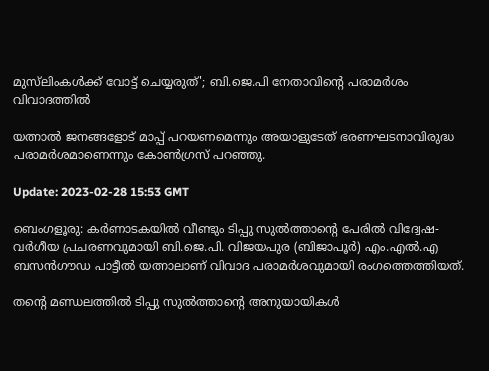മുസ്‌ലിംകൾക്ക്‌ വോട്ട് ചെയ്യരുത്'; ബി.ജെ.പി നേതാവിന്റെ പരാമർശം വിവാദത്തിൽ

യത്നാൽ ജനങ്ങളോട് മാപ്പ് പറയണമെന്നും അയാളുടേത് ഭരണഘടനാവിരുദ്ധ പരാമർശമാണെന്നും കോൺഗ്രസ് പറഞ്ഞു.

Update: 2023-02-28 15:53 GMT

ബെംഗളൂരു: കർണാടകയിൽ വീണ്ടും ടിപ്പു സുൽത്താന്റെ പേരിൽ വിദ്വേഷ-വർഗീയ പ്രചരണവുമായി ബി.ജെ.പി. വിജയപുര (ബിജാപൂർ) എം.എൽ.എ ബസൻഗൗഡ പാട്ടീൽ യത്നാലാണ് വിവാദ പരാമർശവുമായി രംഗത്തെത്തിയത്.

തന്റെ മണ്ഡലത്തിൽ ടിപ്പു സുൽത്താന്റെ അനുയായികൾ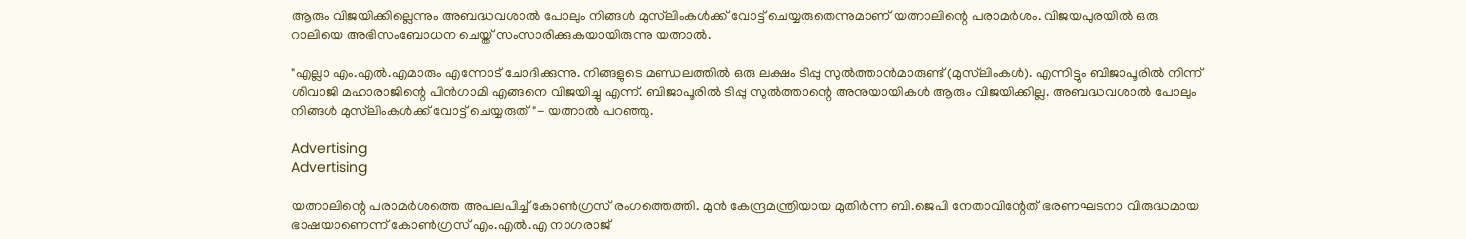ആരും വിജയിക്കില്ലെന്നും അബദ്ധവശാൽ പോലും നിങ്ങൾ മുസ്‌ലിംകൾക്ക്‌ വോട്ട് ചെയ്യരുതെന്നുമാണ് യത്നാലിന്റെ പരാമർശം. വിജയപുരയിൽ ഒരു റാലിയെ അഭിസംബോധന ചെയ്ത് സംസാരിക്കുകയായിരുന്നു യത്നാൽ.

"എല്ലാ എം.എൽ.എമാരും എന്നോട് ചോദിക്കുന്നു. നിങ്ങളുടെ മണ്ഡലത്തിൽ ഒരു ലക്ഷം ടിപ്പു സുൽത്താൻമാരുണ്ട് (മുസ്‌ലിംകൾ). എന്നിട്ടും ബിജാപൂരിൽ നിന്ന് ശിവാജി മഹാരാജിന്റെ പിൻഗാമി എങ്ങനെ വിജയിച്ചു എന്ന്. ബിജാപൂരിൽ ടിപ്പു സുൽത്താന്റെ അനുയായികൾ ആരും വിജയിക്കില്ല. അബദ്ധവശാൽ പോലും നിങ്ങൾ മുസ്‌ലിംകൾക്ക്‌ വോട്ട് ചെയ്യരുത്"- യത്നാൽ പറഞ്ഞു.

Advertising
Advertising

യത്നാലിന്റെ പരാമർശത്തെ അപലപിച്ച് കോൺഗ്രസ് രംഗത്തെത്തി. മുൻ കേന്ദ്രമന്ത്രിയായ മുതിർന്ന ബി.ജെപി നേതാവിന്റേത് ഭരണഘടനാ വിരുദ്ധമായ ഭാഷയാണെന്ന് കോൺ‍ഗ്രസ് എം.എൽ‍.എ നാഗരാജ്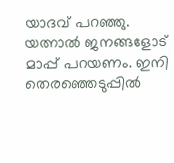യാദവ് പറഞ്ഞു. യത്നാൽ ജനങ്ങളോട് മാപ്പ് പറയണം. ഇനി തെരഞ്ഞെടുപ്പിൽ‍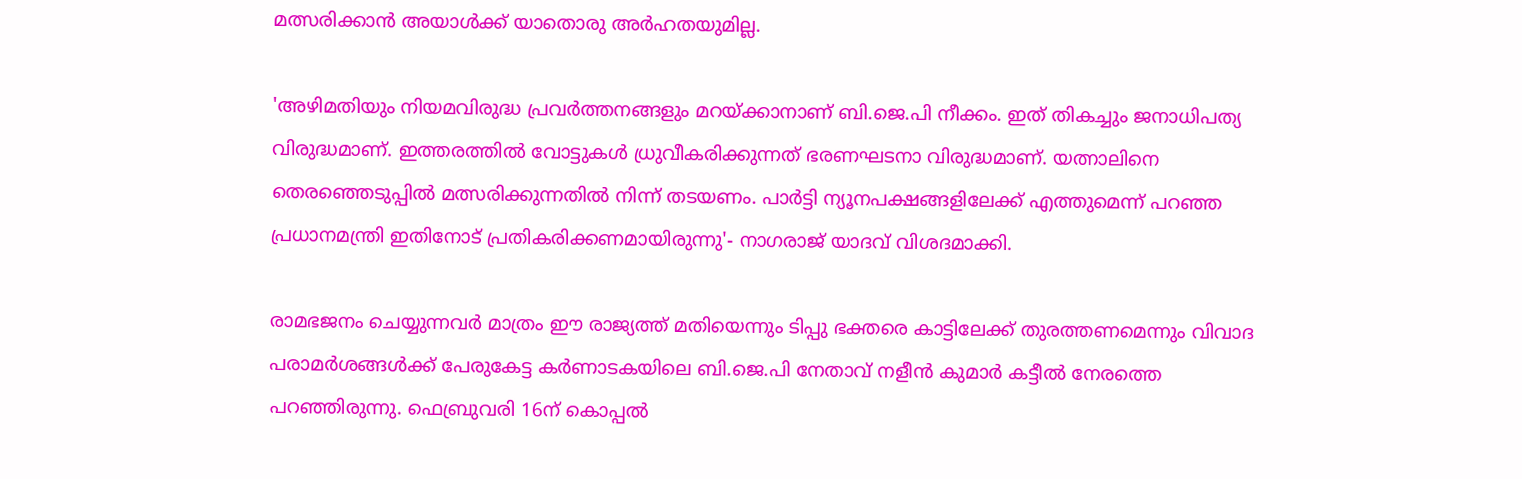മത്സരിക്കാൻ അയാൾ‍ക്ക് യാതൊരു അർഹതയുമില്ല.

'അഴിമതിയും നിയമവിരുദ്ധ പ്രവർത്തനങ്ങളും മറയ്ക്കാനാണ് ബി.ജെ.പി നീക്കം. ഇത് തികച്ചും ജനാധിപത്യ വിരുദ്ധമാണ്. ഇത്തരത്തിൽ വോട്ടുകൾ ധ്രുവീകരിക്കുന്നത് ഭരണഘടനാ വിരുദ്ധമാണ്. യത്നാലിനെ തെരഞ്ഞെടുപ്പിൽ മത്സരിക്കുന്നതിൽ നിന്ന് തടയണം. പാർട്ടി ന്യൂനപക്ഷങ്ങളിലേക്ക് എത്തുമെന്ന് പറഞ്ഞ പ്രധാനമന്ത്രി ഇതിനോട് പ്രതികരിക്കണമായിരുന്നു'- നാഗരാജ് യാദവ് വിശദമാക്കി.

രാമഭജനം ചെയ്യുന്നവര്‍ മാത്രം ഈ രാജ്യത്ത് മതിയെന്നും ടിപ്പു ഭക്തരെ കാട്ടിലേക്ക് തുരത്തണമെന്നും വിവാദ പരാമര്‍ശങ്ങള്‍ക്ക് പേരുകേട്ട കര്‍ണാടകയിലെ ബി.ജെ.പി നേതാവ് നളീന്‍ കുമാര്‍ കട്ടീല്‍ നേരത്തെ പറഞ്ഞിരുന്നു. ഫെബ്രുവരി 16ന് കൊപ്പൽ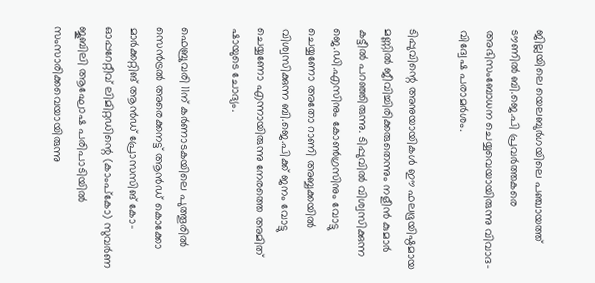ജില്ലയിലെ യെലബുർഗയിലെ പഞ്ചായത്ത് ടൗണിൽ ബി.ജെ.പി പ്രവര്‍ത്തകരെ അഭിസംബോധന ചെയ്യവെയായിരുന്നു വിവാദ-വിദ്വേഷ പരാമർശം.

ടിപ്പുവിന്റെ അനുയായികൾ ഈ ഫലഭൂയിഷ്ഠമായ മണ്ണിൽ ജീവിച്ചിരിക്കരുതെന്നും നളീന്‍ കുമാര്‍ കട്ടീല്‍ പറഞ്ഞിരുന്നു. ടിപ്പുവിൽ വിശ്വസിക്കുന്ന ജെ.ഡി.എസിനും കോൺഗ്രസിനും വോട്ടു ചെയ്യണോ അതോ റാണി അബ്ബക്കയിൽ വിശ്വസിക്കുന്ന ബി.ജെ.പിക്ക് ജനം വോട്ടു ചെയ്യണോ എന്നായിരുന്നു നേരത്തെ അമിത് ഷായുടെ ചോദ്യം.

ഫെബ്രുവരി 11ന് കർണാടകയിലെ പുത്തൂരിൽ സെൻട്രൽ അരെക്കനട്ട് ആൻഡ് കൊക്കോ മാർക്കറ്റിങ് ആൻഡ് പ്രോസസിങ് കോ-ഓപ്പറേറ്റീവ് ലിമിറ്റഡിന്റെ (കാംപ്കോ) സുവർണ ജൂബിലി ആഘോഷ പരിപാടിയിൽ സംസാരിക്കവെയായിരുന്നു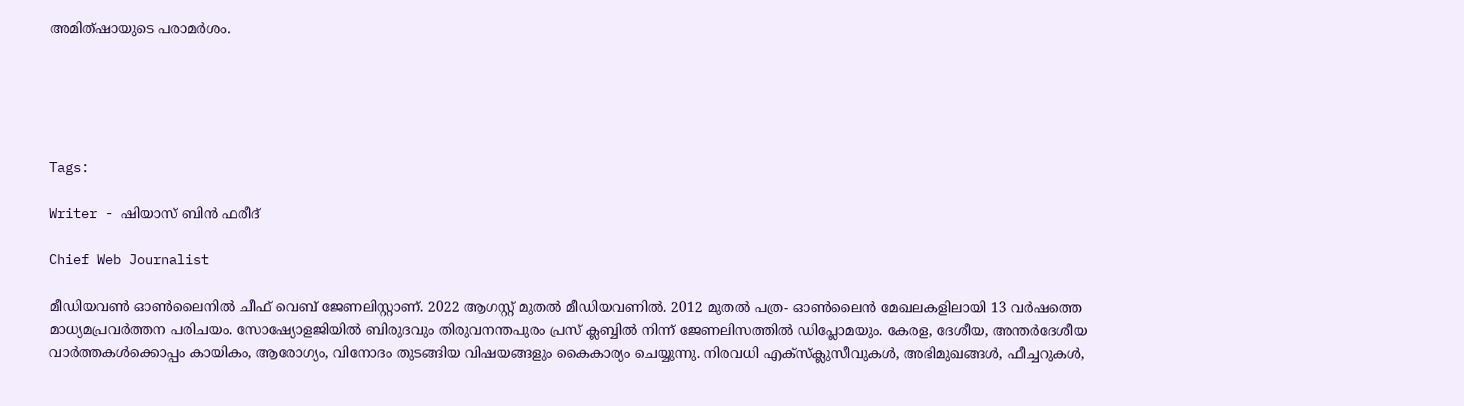അമിത്ഷായുടെ പരാമർശം.





Tags:

Writer - ഷിയാസ് ബിന്‍ ഫരീദ്

Chief Web Journalist

മീഡിയവണ്‍ ഓണ്‍ലൈനില്‍ ചീഫ് വെബ് ജേണലിസ്റ്റാണ്. 2022 ആഗസ്റ്റ് മുതല്‍ മീഡിയവണില്‍. 2012 മുതല്‍ പത്ര- ഓണ്‍ലൈന്‍ മേഖലകളിലായി 13 വര്‍ഷത്തെ മാധ്യമപ്രവര്‍ത്തന പരിചയം. സോഷ്യോളജിയില്‍ ബിരുദവും തിരുവനന്തപുരം പ്രസ് ക്ലബ്ബില്‍ നിന്ന് ജേണലിസത്തില്‍ ഡിപ്ലോമയും. കേരള, ദേശീയ, അന്തര്‍ദേശീയ വാര്‍ത്തകള്‍ക്കൊപ്പം കായികം, ആരോഗ്യം, വിനോദം തുടങ്ങിയ വിഷയങ്ങളും കൈകാര്യം ചെയ്യുന്നു. നിരവധി എക്സ്ക്ലുസീവുകള്‍, അഭിമുഖങ്ങള്‍, ഫീച്ചറുകള്‍,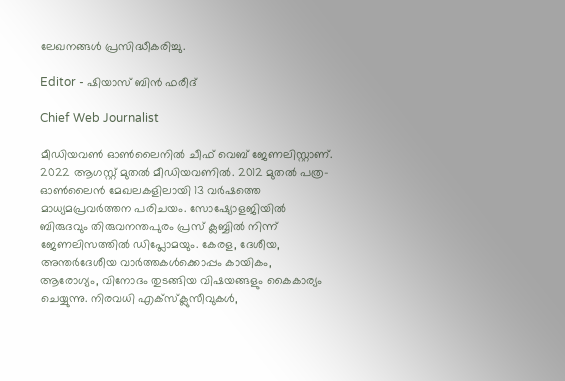ലേഖനങ്ങള്‍ പ്രസിദ്ധീകരിച്ചു.

Editor - ഷിയാസ് ബിന്‍ ഫരീദ്

Chief Web Journalist

മീഡിയവണ്‍ ഓണ്‍ലൈനില്‍ ചീഫ് വെബ് ജേണലിസ്റ്റാണ്. 2022 ആഗസ്റ്റ് മുതല്‍ മീഡിയവണില്‍. 2012 മുതല്‍ പത്ര- ഓണ്‍ലൈന്‍ മേഖലകളിലായി 13 വര്‍ഷത്തെ മാധ്യമപ്രവര്‍ത്തന പരിചയം. സോഷ്യോളജിയില്‍ ബിരുദവും തിരുവനന്തപുരം പ്രസ് ക്ലബ്ബില്‍ നിന്ന് ജേണലിസത്തില്‍ ഡിപ്ലോമയും. കേരള, ദേശീയ, അന്തര്‍ദേശീയ വാര്‍ത്തകള്‍ക്കൊപ്പം കായികം, ആരോഗ്യം, വിനോദം തുടങ്ങിയ വിഷയങ്ങളും കൈകാര്യം ചെയ്യുന്നു. നിരവധി എക്സ്ക്ലുസീവുകള്‍,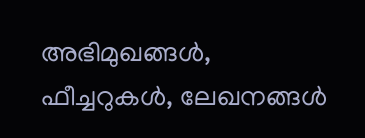അഭിമുഖങ്ങള്‍, ഫീച്ചറുകള്‍, ലേഖനങ്ങള്‍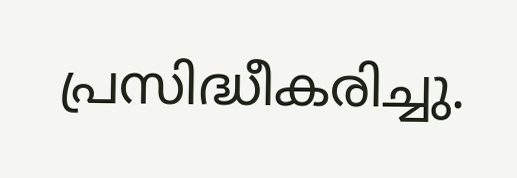പ്രസിദ്ധീകരിച്ചു.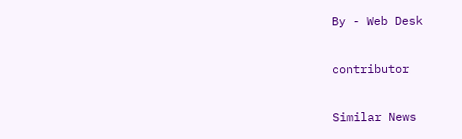By - Web Desk

contributor

Similar News